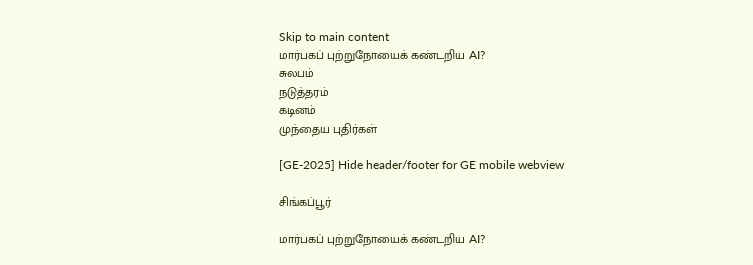Skip to main content
மார்பகப் புற்றுநோயைக் கண்டறிய AI?
சுலபம்
நடுத்தரம்
கடினம்
முந்தைய புதிர்கள்

[GE-2025] Hide header/footer for GE mobile webview

சிங்கப்பூர்

மார்பகப் புற்றுநோயைக் கண்டறிய AI?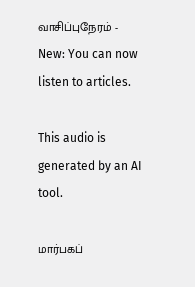வாசிப்புநேரம் -
New: You can now listen to articles.

This audio is generated by an AI tool.

மார்பகப்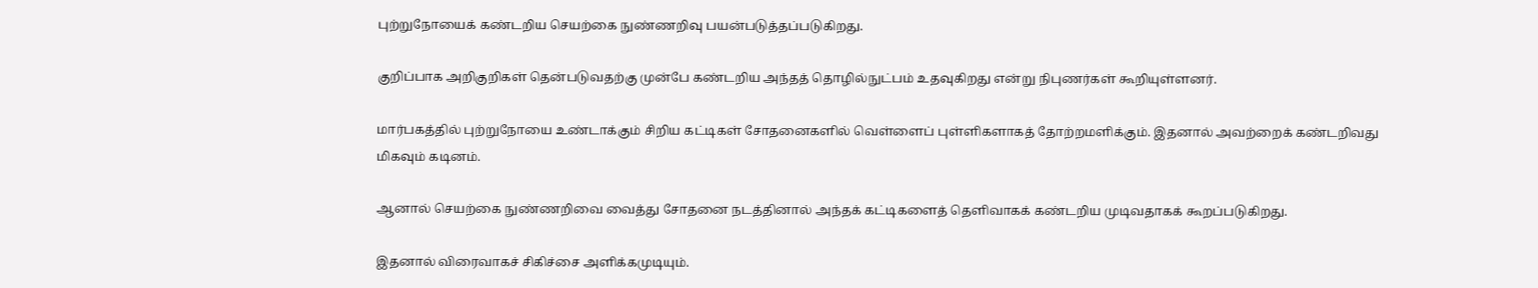புற்றுநோயைக் கண்டறிய செயற்கை நுண்ணறிவு பயன்படுத்தப்படுகிறது.

குறிப்பாக அறிகுறிகள் தென்படுவதற்கு முன்பே கண்டறிய அந்தத் தொழில்நுட்பம் உதவுகிறது என்று நிபுணர்கள் கூறியுள்ளனர்.

மார்பகத்தில் புற்றுநோயை உண்டாக்கும் சிறிய கட்டிகள் சோதனைகளில் வெள்ளைப் புள்ளிகளாகத் தோற்றமளிக்கும். இதனால் அவற்றைக் கண்டறிவது மிகவும் கடினம்.

ஆனால் செயற்கை நுண்ணறிவை வைத்து சோதனை நடத்தினால் அந்தக் கட்டிகளைத் தெளிவாகக் கண்டறிய முடிவதாகக் கூறப்படுகிறது.

இதனால் விரைவாகச் சிகிச்சை அளிக்கமுடியும்.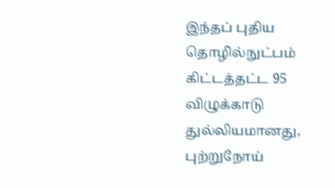இந்தப் புதிய தொழில்நுட்பம் கிட்டத்தட்ட 95 விழுக்காடு துல்லியமானது, புற்றுநோய்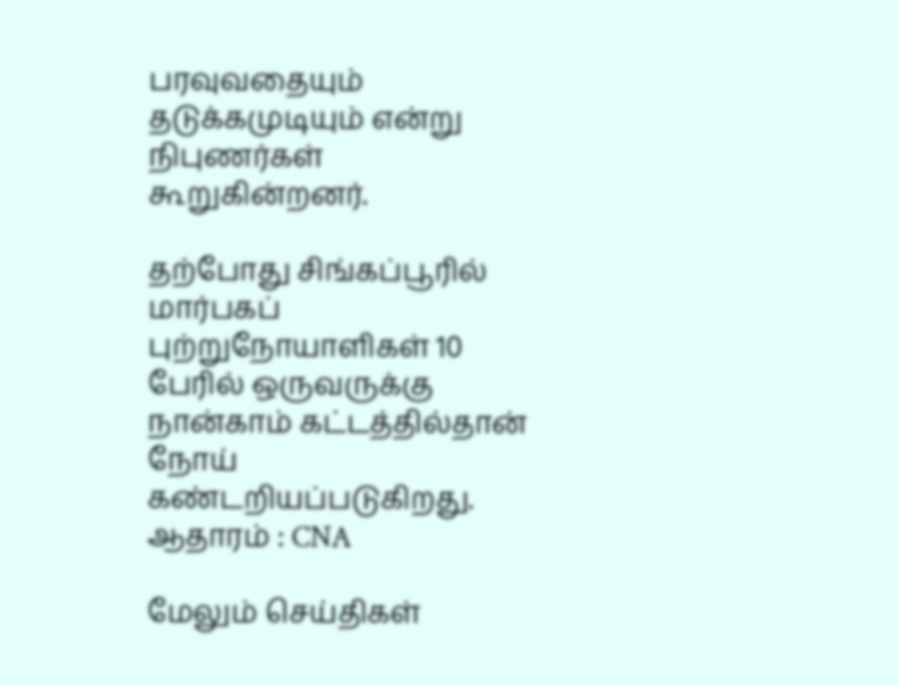பரவுவதையும் தடுக்கமுடியும் என்று நிபுணர்கள் கூறுகின்றனர்.

தற்போது சிங்கப்பூரில் மார்பகப் புற்றுநோயாளிகள் 10 பேரில் ஒருவருக்கு நான்காம் கட்டத்தில்தான் நோய் கண்டறியப்படுகிறது.
ஆதாரம் : CNA

மேலும் செய்திகள்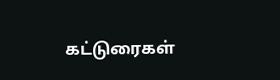கட்டுரைகள்